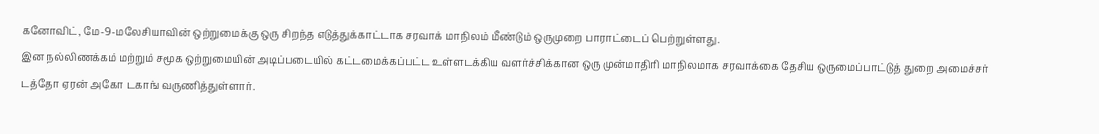கனோவிட், மே-9-மலேசியாவின் ஒற்றுமைக்கு ஒரு சிறந்த எடுத்துக்காட்டாக சரவாக் மாநிலம் மீண்டும் ஒருமுறை பாராட்டைப் பெற்றுள்ளது.
இன நல்லிணக்கம் மற்றும் சமூக ஒற்றுமையின் அடிப்படையில் கட்டமைக்கப்பட்ட உள்ளடக்கிய வளர்ச்சிக்கான ஒரு முன்மாதிரி மாநிலமாக சரவாக்கை தேசிய ஒருமைப்பாட்டுத் துறை அமைச்சர் டத்தோ ஏரன் அகோ டகாங் வருணித்துள்ளார்.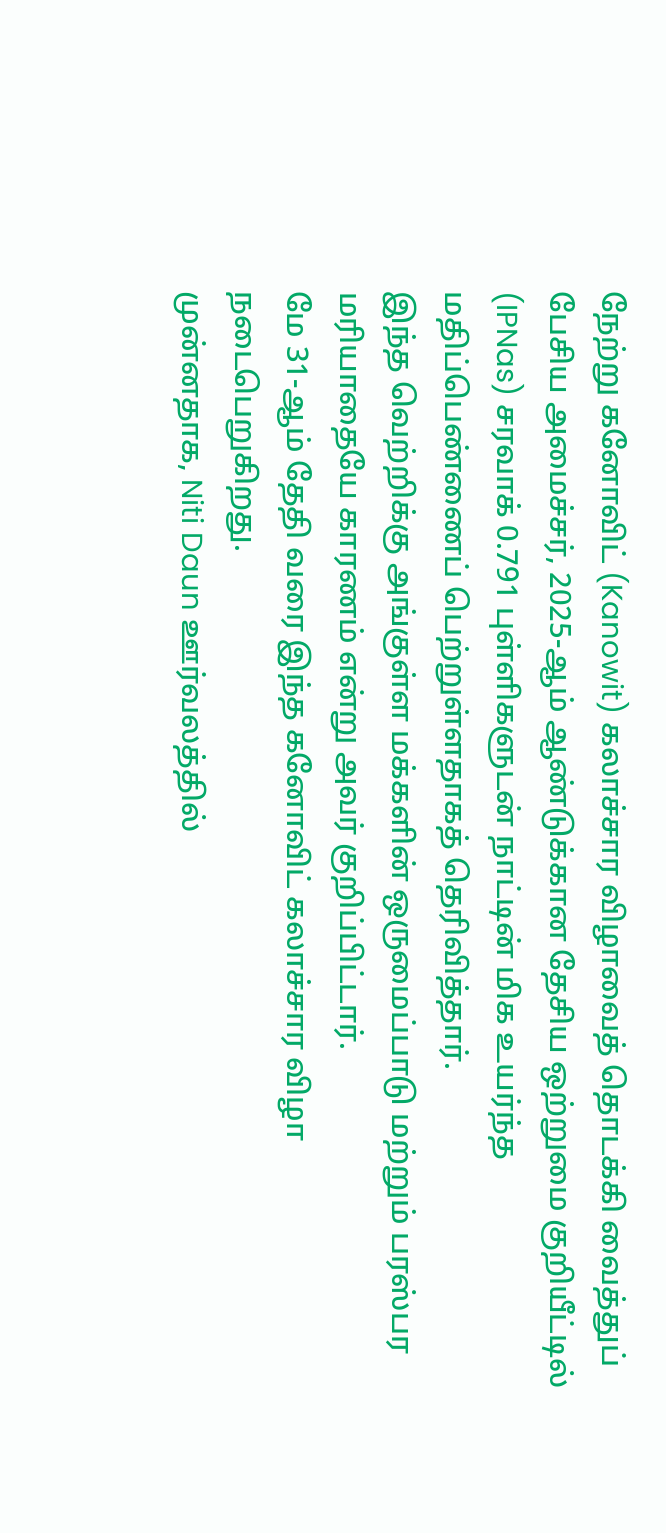நேற்று கனோவிட் (Kanowit) கலாச்சார விழாவைத் தொடக்கி வைத்துப் பேசிய அமைச்சர், 2025-ஆம் ஆண்டுக்கான தேசிய ஒற்றுமை குறியீட்டில் (IPNas) சரவாக் 0.791 புள்ளிகளுடன் நாட்டின் மிக உயர்ந்த மதிப்பெண்ணைப் பெற்றுள்ளதாகத் தெரிவித்தார்.
இந்த வெற்றிக்கு அங்குள்ள மக்களின் ஒருமைப்பாடு மற்றும் பரஸ்பர மரியாதையே காரணம் என்று அவர் குறிப்பிட்டார்.
மே 31-ஆம் தேதி வரை இந்த கனோவிட் கலாச்சார விழா நடைபெறுகிறது.
முன்னதாக, Niti Daun ஊர்வலத்தில்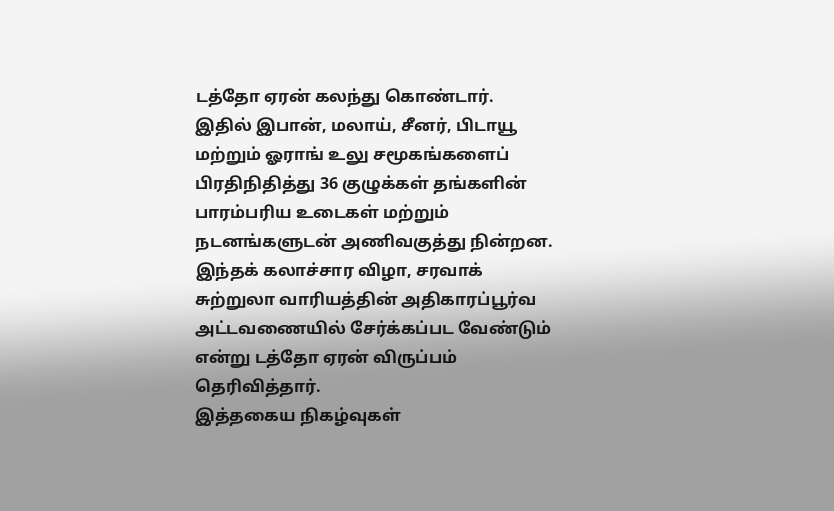டத்தோ ஏரன் கலந்து கொண்டார்.
இதில் இபான், மலாய், சீனர், பிடாயூ மற்றும் ஓராங் உலு சமூகங்களைப் பிரதிநிதித்து 36 குழுக்கள் தங்களின் பாரம்பரிய உடைகள் மற்றும் நடனங்களுடன் அணிவகுத்து நின்றன.
இந்தக் கலாச்சார விழா, சரவாக் சுற்றுலா வாரியத்தின் அதிகாரப்பூர்வ அட்டவணையில் சேர்க்கப்பட வேண்டும் என்று டத்தோ ஏரன் விருப்பம் தெரிவித்தார்.
இத்தகைய நிகழ்வுகள்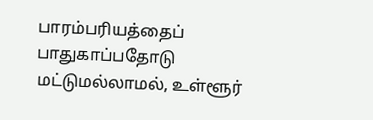பாரம்பரியத்தைப் பாதுகாப்பதோடு மட்டுமல்லாமல், உள்ளூர்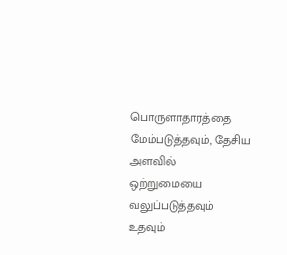பொருளாதாரத்தை மேம்படுத்தவும், தேசிய அளவில் ஒற்றுமையை வலுப்படுத்தவும் உதவும்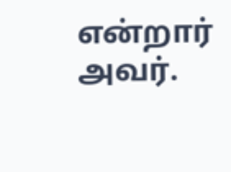என்றார் அவர்.